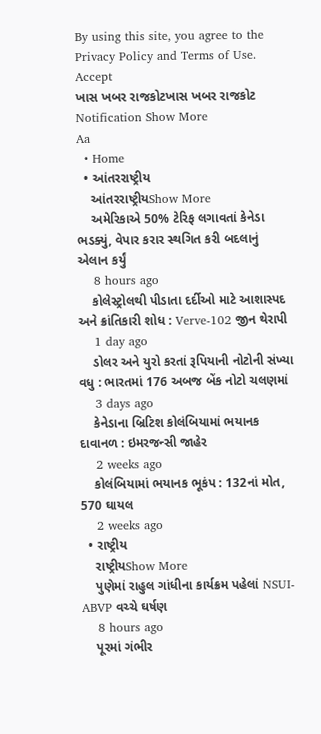By using this site, you agree to the Privacy Policy and Terms of Use.
Accept
ખાસ ખબર રાજકોટખાસ ખબર રાજકોટ
Notification Show More
Aa
  • Home
  • આંતરરાષ્ટ્રીય
    આંતરરાષ્ટ્રીયShow More
    અમેરિકાએ 50% ટેરિફ લગાવતાં કેનેડા ભડક્યું, વેપાર કરાર સ્થગિત કરી બદલાનું એલાન કર્યું
    8 hours ago
    કોલેસ્ટ્રોલથી પીડાતા દર્દીઓ માટે આશાસ્પદ અને ક્રાંતિકારી શોધ : Verve-102 જીન થેરાપી
    1 day ago
    ડોલર અને યુરો કરતાં રૂપિયાની નોટોની સંખ્યા વધુ : ભારતમાં 176 અબજ બેંક નોટો ચલણમાં
    3 days ago
    કેનેડાના બ્રિટિશ કોલંબિયામાં ભયાનક દાવાનળ : ઇમરજન્સી જાહેર
    2 weeks ago
    કોલંબિયામાં ભયાનક ભૂકંપ : 132નાં મોત, 570 ઘાયલ
    2 weeks ago
  • રાષ્ટ્રીય
    રાષ્ટ્રીયShow More
    પુણેમાં રાહુલ ગાંધીના કાર્યક્રમ પહેલાં NSUI-ABVP વચ્ચે ઘર્ષણ
    8 hours ago
    પૂરમાં ગંભીર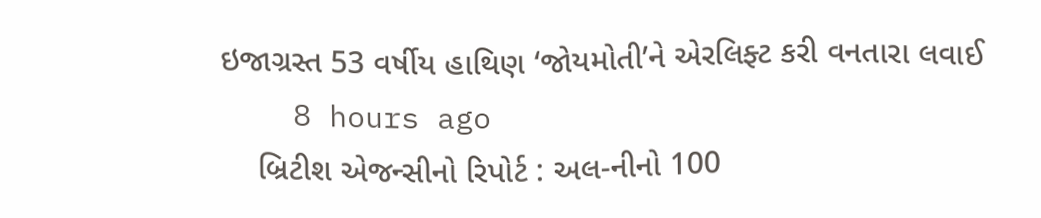ઇજાગ્રસ્ત 53 વર્ષીય હાથિણ ‘જોયમોતી’ને એરલિફ્ટ કરી વનતારા લવાઈ
    8 hours ago
    બ્રિટીશ એજન્સીનો રિપોર્ટ : અલ-નીનો 100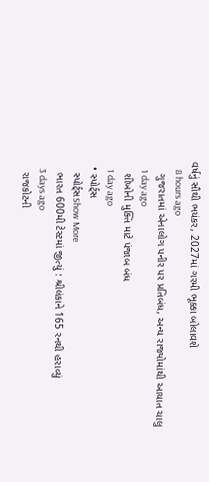વર્ષનું સૌથી ભયંકર, 2027માં ગરમી ભૂક્કા બોલાવશે
    8 hours ago
    ગુજરાતમાં એનાલોગ પનીર પર પ્રતિબંધ, અન્ય રાજ્યોમાંથી આયાત ચાલુ
    1 day ago
    શીખોની મુક્તિ માટે પંજાબ બંધ
    1 day ago
  • સ્પોર્ટ્સ
    સ્પોર્ટ્સShow More
    ભારત 600મી ટેસ્ટમાં જીત્યું : શ્રીલંકાને 165 રનથી હરાવ્યું
    3 days ago
    રાજકોટની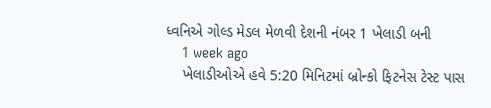ધ્વનિએ ગોલ્ડ મેડલ મેળવી દેશની નંબર 1 ખેલાડી બની
    1 week ago
    ખેલાડીઓએ હવે 5:20 મિનિટમાં બ્રોન્કો ફિટનેસ ટેસ્ટ પાસ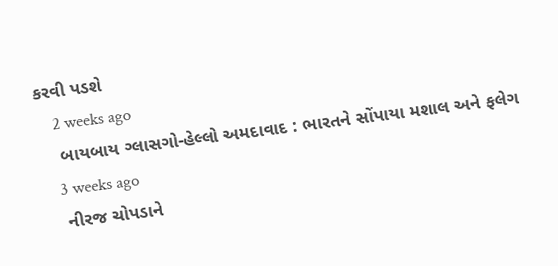કરવી પડશે
    2 weeks ago
    બાયબાય ગ્લાસગો-હેલ્લો અમદાવાદ : ભારતને સોંપાયા મશાલ અને ફલેગ
    3 weeks ago
    નીરજ ચોપડાને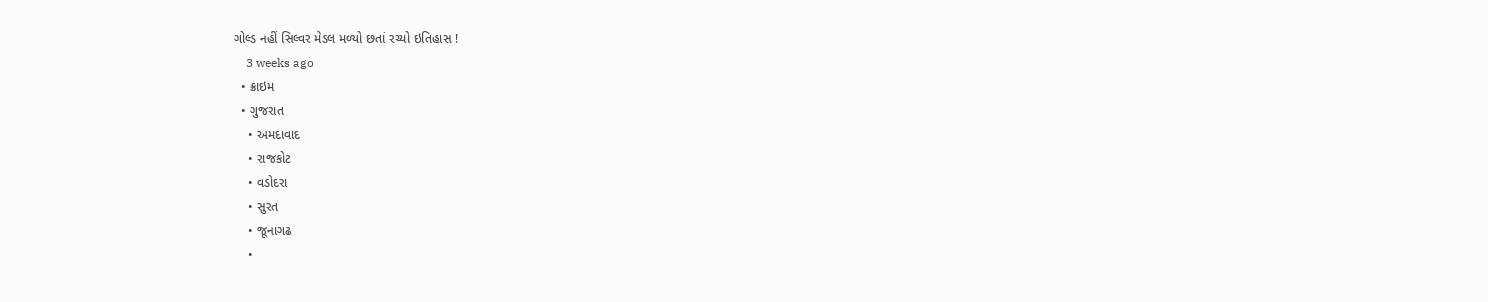ગોલ્ડ નહીં સિલ્વર મેડલ મળ્યો છતાં રચ્યો ઇતિહાસ !
    3 weeks ago
  • ક્રાઇમ
  • ગુજરાત
    • અમદાવાદ
    • રાજકોટ
    • વડોદરા
    • સુરત
    • જૂનાગઢ
    •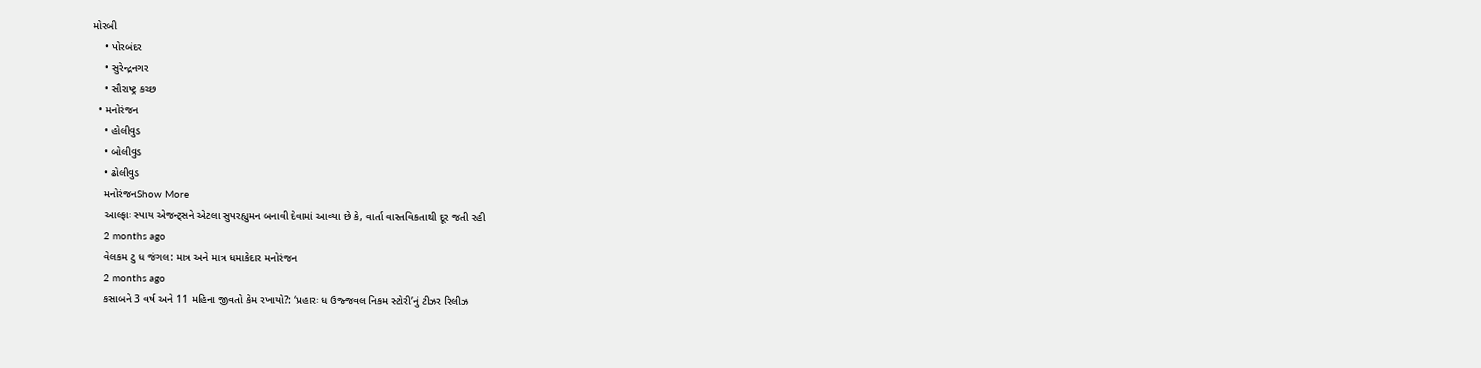મોરબી
    • પોરબંદર
    • સુરેન્દ્રનગર
    • સૌરાષ્ટ્ર કચ્છ
  • મનોરંજન
    • હોલીવુડ
    • બોલીવુડ
    • ઢોલીવુડ
    મનોરંજનShow More
    આલ્ફાઃ સ્પાય એજન્ટ્સને એટલા સુપરહ્યુમન બનાવી દેવામાં આવ્યા છે કે, વાર્તા વાસ્તવિકતાથી દૂર જતી રહી
    2 months ago
    વેલકમ ટુ ધ જંગલ: માત્ર અને માત્ર ધમાકેદાર મનોરંજન
    2 months ago
    કસાબને 3 વર્ષ અને 11 મહિના જીવતો કેમ રખાયો?: ‘પ્રહારઃ ધ ઉજ્જવલ નિકમ સ્ટોરી’નું ટીઝર રિલીઝ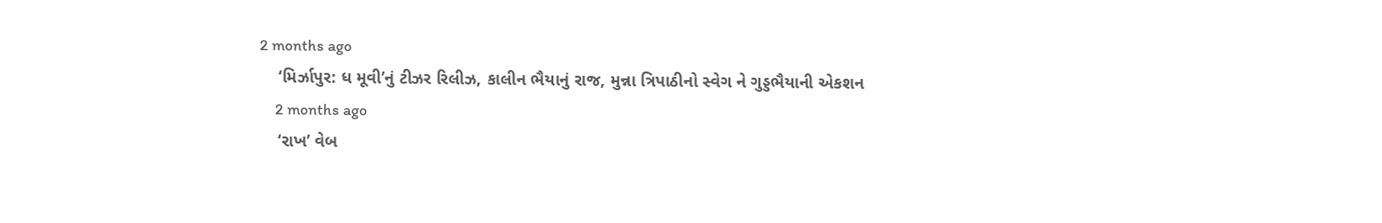2 months ago
    ‘મિર્ઝાપુર: ધ મૂવી’નું ટીઝર રિલીઝ, કાલીન ભૈયાનું રાજ, મુન્ના ત્રિપાઠીનો સ્વેગ ને ગુડ્ડભૈયાની એકશન
    2 months ago
    ‘રાખ’ વેબ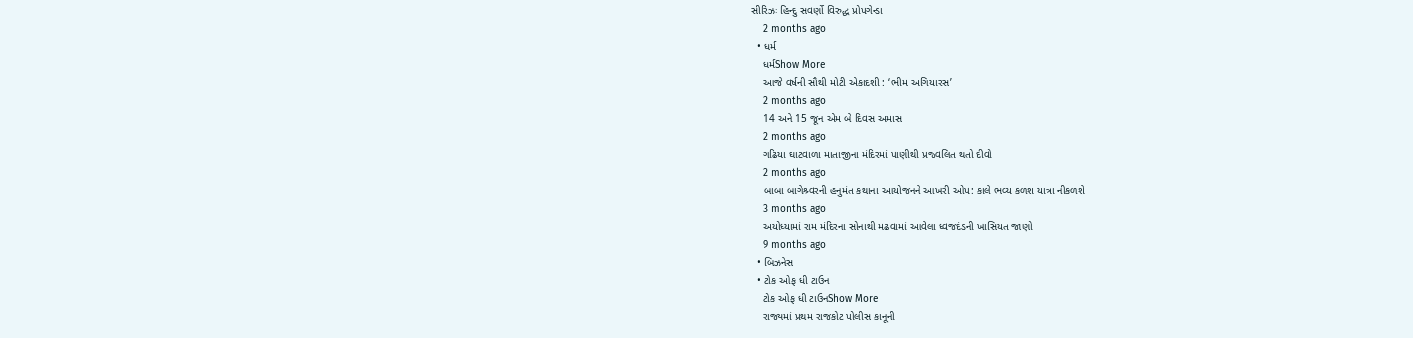સીરિઝઃ હિન્દુ સવર્ણો વિરુદ્ધ પ્રોપગેન્ડા
    2 months ago
  • ધર્મ
    ધર્મShow More
    આજે વર્ષની સૌથી મોટી એકાદશી : ‘ભીમ અગિયારસ’
    2 months ago
    14 અને 15 જૂન એમ બે દિવસ અમાસ
    2 months ago
    ગઢિયા ઘાટવાળા માતાજીના મંદિરમાં પાણીથી પ્રજ્વલિત થતો દીવો
    2 months ago
    બાબા બાગેશ્ર્વરની હનુમંત કથાના આયોજનને આખરી ઓપ: કાલે ભવ્ય કળશ યાત્રા નીકળશે
    3 months ago
    અયોધ્યામાં રામ મંદિરના સોનાથી મઢવામાં આવેલા ધ્વજદંડની ખાસિયત જાણો
    9 months ago
  • બિઝનેસ
  • ટોક ઓફ ધી ટાઉન
    ટોક ઓફ ધી ટાઉનShow More
    રાજ્યમાં પ્રથમ રાજકોટ પોલીસ કાનૂની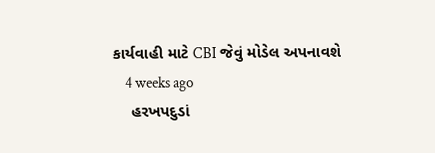કાર્યવાહી માટે CBI જેવું મોડેલ અપનાવશે
    4 weeks ago
    હરખપદુડાં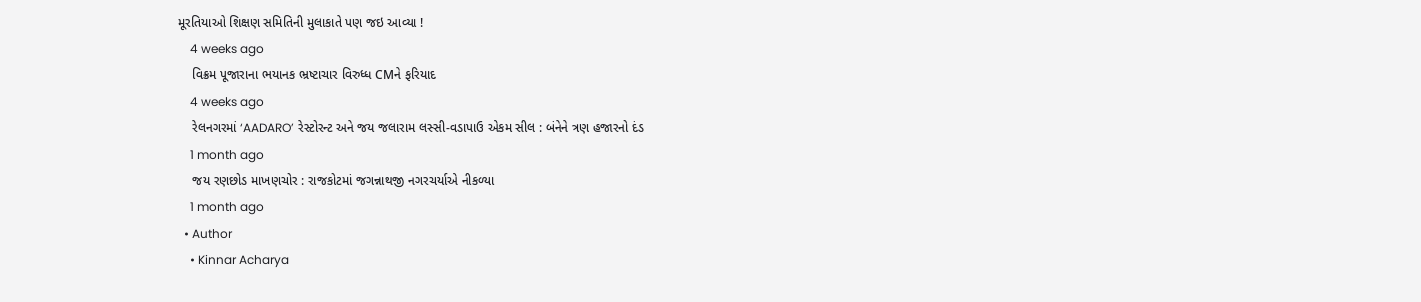મૂરતિયાઓ શિક્ષણ સમિતિની મુલાકાતે પણ જઇ આવ્યા !
    4 weeks ago
    વિક્રમ પૂજારાના ભયાનક ભ્રષ્ટાચાર વિરુધ્ધ CMને ફરિયાદ
    4 weeks ago
    રેલનગરમાં ‘AADARO’ રેસ્ટોરન્ટ અને જય જલારામ લસ્સી-વડાપાઉ એકમ સીલ : બંનેને ત્રણ હજારનો દંડ
    1 month ago
    જય રણછોડ માખણચોર : રાજકોટમાં જગન્નાથજી નગરચર્યાએ નીકળ્યા
    1 month ago
  • Author
    • Kinnar Acharya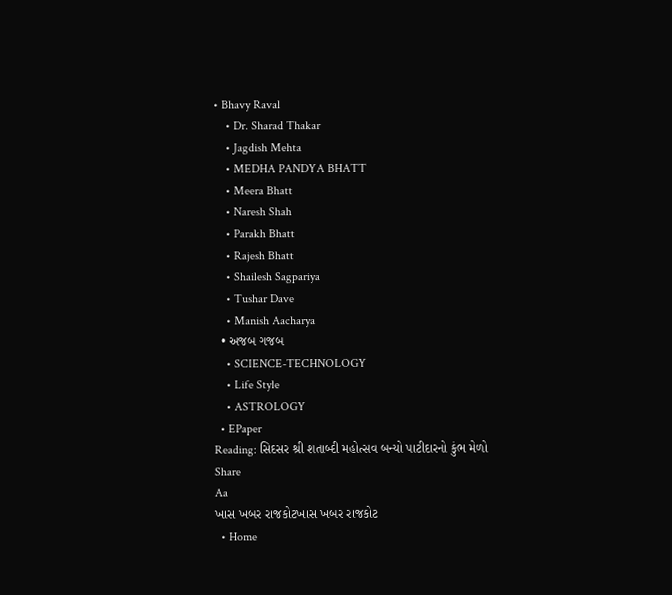• Bhavy Raval
    • Dr. Sharad Thakar
    • Jagdish Mehta
    • MEDHA PANDYA BHATT
    • Meera Bhatt
    • Naresh Shah
    • Parakh Bhatt
    • Rajesh Bhatt
    • Shailesh Sagpariya
    • Tushar Dave
    • Manish Aacharya
  • અજબ ગજબ
    • SCIENCE-TECHNOLOGY
    • Life Style
    • ASTROLOGY
  • EPaper
Reading: સિદસર શ્રી શતાબ્દી મહોત્સવ બન્યો પાટીદારનો કુંભ મેળો
Share
Aa
ખાસ ખબર રાજકોટખાસ ખબર રાજકોટ
  • Home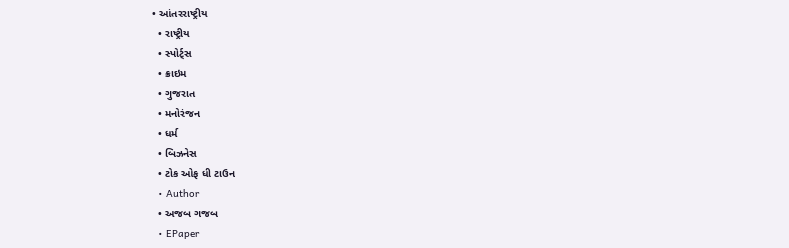• આંતરરાષ્ટ્રીય
  • રાષ્ટ્રીય
  • સ્પોર્ટ્સ
  • ક્રાઇમ
  • ગુજરાત
  • મનોરંજન
  • ધર્મ
  • બિઝનેસ
  • ટોક ઓફ ધી ટાઉન
  • Author
  • અજબ ગજબ
  • EPaper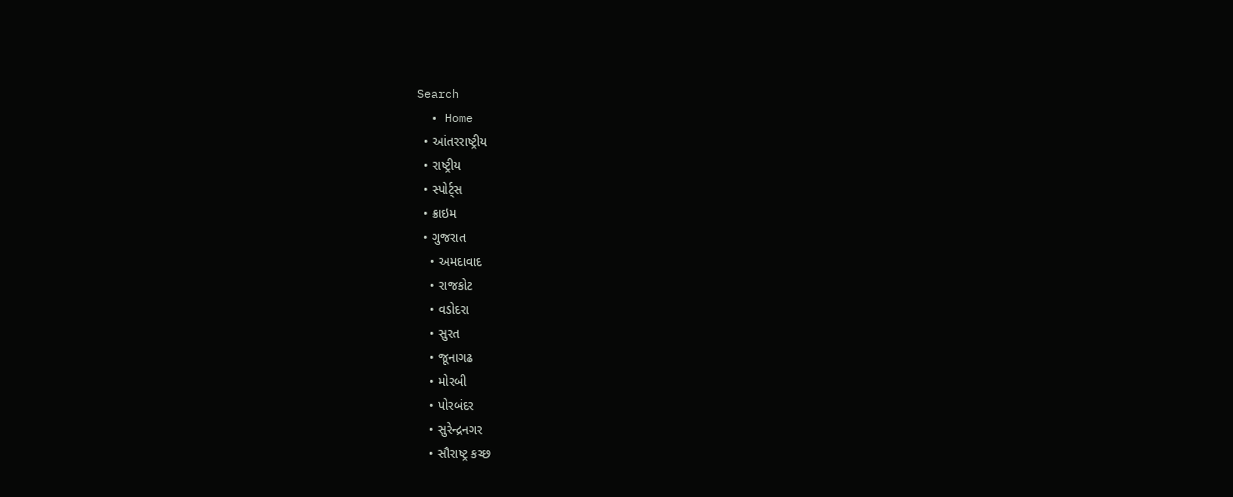Search
  • Home
  • આંતરરાષ્ટ્રીય
  • રાષ્ટ્રીય
  • સ્પોર્ટ્સ
  • ક્રાઇમ
  • ગુજરાત
    • અમદાવાદ
    • રાજકોટ
    • વડોદરા
    • સુરત
    • જૂનાગઢ
    • મોરબી
    • પોરબંદર
    • સુરેન્દ્રનગર
    • સૌરાષ્ટ્ર કચ્છ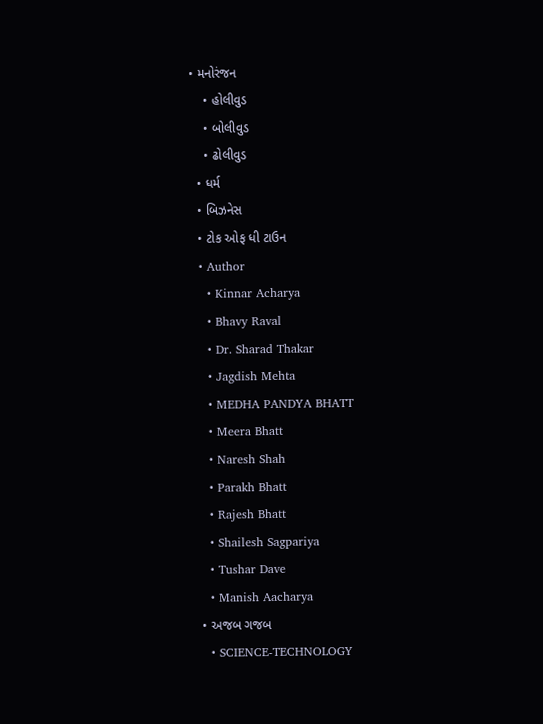• મનોરંજન
    • હોલીવુડ
    • બોલીવુડ
    • ઢોલીવુડ
  • ધર્મ
  • બિઝનેસ
  • ટોક ઓફ ધી ટાઉન
  • Author
    • Kinnar Acharya
    • Bhavy Raval
    • Dr. Sharad Thakar
    • Jagdish Mehta
    • MEDHA PANDYA BHATT
    • Meera Bhatt
    • Naresh Shah
    • Parakh Bhatt
    • Rajesh Bhatt
    • Shailesh Sagpariya
    • Tushar Dave
    • Manish Aacharya
  • અજબ ગજબ
    • SCIENCE-TECHNOLOGY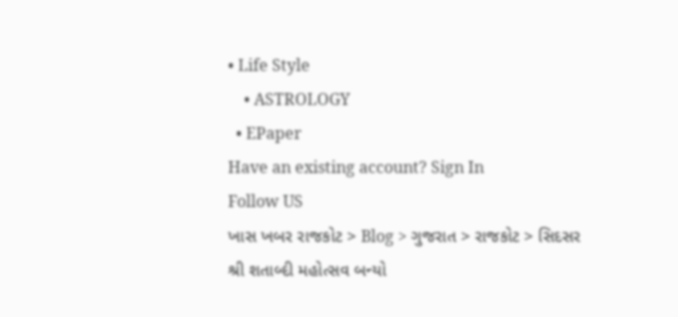• Life Style
    • ASTROLOGY
  • EPaper
Have an existing account? Sign In
Follow US
ખાસ ખબર રાજકોટ > Blog > ગુજરાત > રાજકોટ > સિદસર શ્રી શતાબ્દી મહોત્સવ બન્યો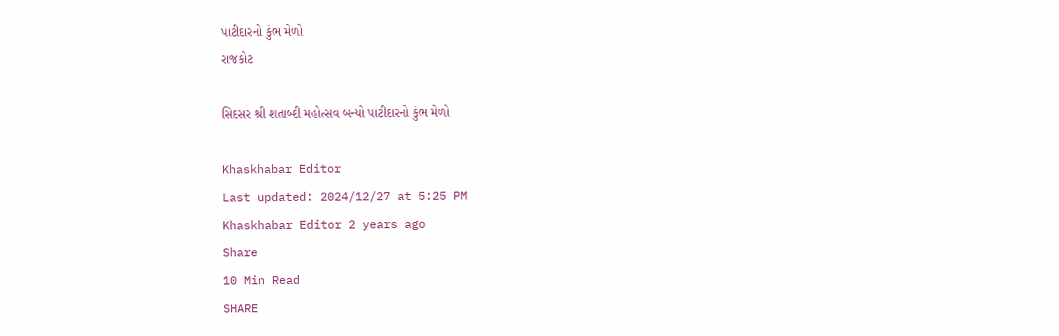પાટીદારનો કુંભ મેળો
રાજકોટ

સિદસર શ્રી શતાબ્દી મહોત્સવ બન્યો પાટીદારનો કુંભ મેળો

Khaskhabar Editor
Last updated: 2024/12/27 at 5:25 PM
Khaskhabar Editor 2 years ago
Share
10 Min Read
SHARE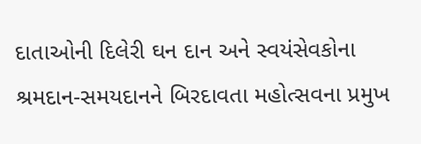દાતાઓની દિલેરી ઘન દાન અને સ્વયંસેવકોના શ્રમદાન-સમયદાનને બિરદાવતા મહોત્સવના પ્રમુખ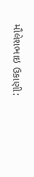મૌલેશભાઇ ઉકાણી: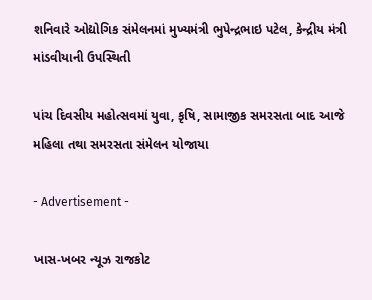શનિવારે ઓદ્યોગિક સંમેલનમાં મુખ્યમંત્રી ભુપેન્દ્રભાઇ પટેલ, કેન્દ્રીય મંત્રી માંડવીયાની ઉપસ્થિતી

પાંચ દિવસીય મહોત્સવમાં યુવા, કૃષિ, સામાજીક સમરસતા બાદ આજે મહિલા તથા સમરસતા સંમેલન યોજાયા

- Advertisement -

ખાસ-ખબર ન્યૂઝ રાજકોટ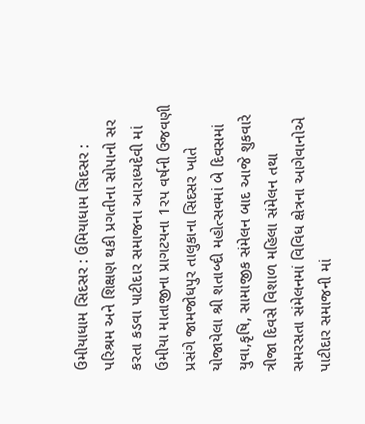ઉમીયાધામ સિદસર : ઉમિયાધામ સિદસર : પરિશ્રમ અને શિક્ષણ થકી પ્રગતીના સોપાનો સર કરતા કડવા પાટીદાર સમાજના આરાધ્યદેવી માં ઉમીયા માતાજીના પ્રાગટયના 1રપ વર્ષની ઉજવણી પ્રસંગે જામજોધપુર તાલુકાના સિદસર ખાતે યોજાયેલા શ્રી શતાબ્દી મહોત્સવમાં બે દિવસમાં યુવા,કૃષિ, સામાજીક સંમેલન બાદ આજે શુકવારે ત્રીજા દિવસે વિશાળ મહિલા સંમેલન તથા સમરસતા સંમેલનમાં વિવિધ ક્ષેત્રના આગેવાનોએ પાટીદાર સમાજની માં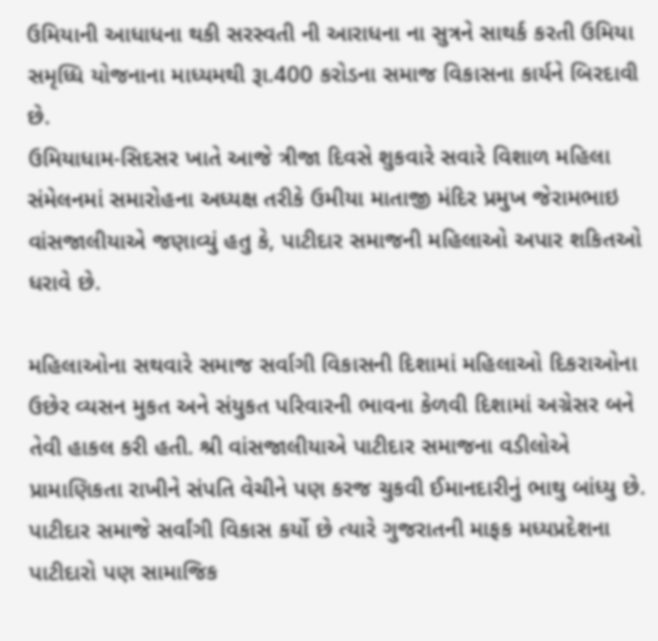ઉમિયાની આધાધના થકી સરસ્વતી ની આરાધના ના સુત્રને સાથર્ક કરતી ઉમિયા સમૃધ્ધિ યોજનાના માધ્યમથી રૂા.400 કરોડના સમાજ વિકાસના કાર્યને બિરદાવી છે.
ઉમિયાધામ-સિદસર ખાતે આજે ત્રીજા દિવસે શુકવારે સવારે વિશાળ મહિલા સંમેલનમાં સમારોહના અધ્યક્ષ તરીકે ઉમીયા માતાજી મંદિર પ્રમુખ જેરામભાઇ વાંસજાલીયાએ જણાવ્યું હતુ કે, પાટીદાર સમાજની મહિલાઓ અપાર શકિતઓ ધરાવે છે.

મહિલાઓના સથવારે સમાજ સર્વાગી વિકાસની દિશામાં મહિલાઓ દિકરાઓના ઉછેર વ્યસન મુકત અને સંયુકત પરિવારની ભાવના કેળવી દિશામાં અગ્રેસર બને તેવી હાકલ કરી હતી. શ્રી વાંસજાલીયાએ પાટીદાર સમાજના વડીલોએ પ્રામાણિકતા રાખીને સંપતિ વેચીને પણ કરજ ચુકવી ઈમાનદારીનું ભાથુ બાંધ્યુ છે. પાટીદાર સમાજે સર્વાંગી વિકાસ કર્યો છે ત્યારે ગુજરાતની માફક મધ્યપ્રદેશના પાટીદારો પણ સામાજિક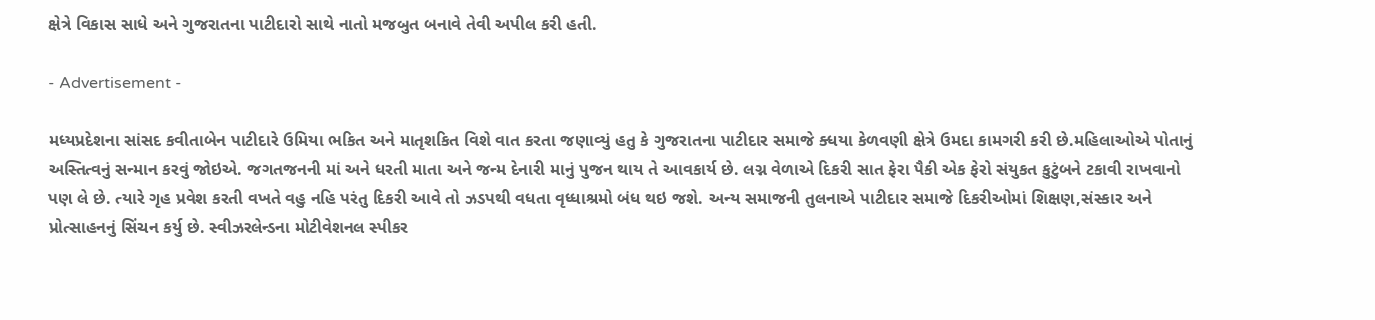ક્ષેત્રે વિકાસ સાધે અને ગુજરાતના પાટીદારો સાથે નાતો મજબુત બનાવે તેવી અપીલ કરી હતી.

- Advertisement -

મધ્યપ્રદેશના સાંસદ કવીતાબેન પાટીદારે ઉમિયા ભકિત અને માતૃશકિત વિશે વાત કરતા જણાવ્યું હતુ કે ગુજરાતના પાટીદાર સમાજે ક્ધયા કેળવણી ક્ષેત્રે ઉમદા કામગરી કરી છે.મહિલાઓએ પોતાનું અસ્તિત્વનું સન્માન કરવું જોઇએ. જગતજનની માં અને ધરતી માતા અને જન્મ દેનારી માનું પુજન થાય તે આવકાર્ય છે. લગ્ન વેળાએ દિકરી સાત ફેરા પૈકી એક ફેરો સંયુકત કુટુંબને ટકાવી રાખવાનો પણ લે છે. ત્યારે ગૃહ પ્રવેશ કરતી વખતે વહુ નહિ પરંતુ દિકરી આવે તો ઝડપથી વધતા વૃધ્ધાશ્રમો બંધ થઇ જશે. અન્ય સમાજની તુલનાએ પાટીદાર સમાજે દિકરીઓમાં શિક્ષણ,સંસ્કાર અને પ્રોત્સાહનનું સિંચન કર્યુ છે. સ્વીઝરલેન્ડના મોટીવેશનલ સ્પીકર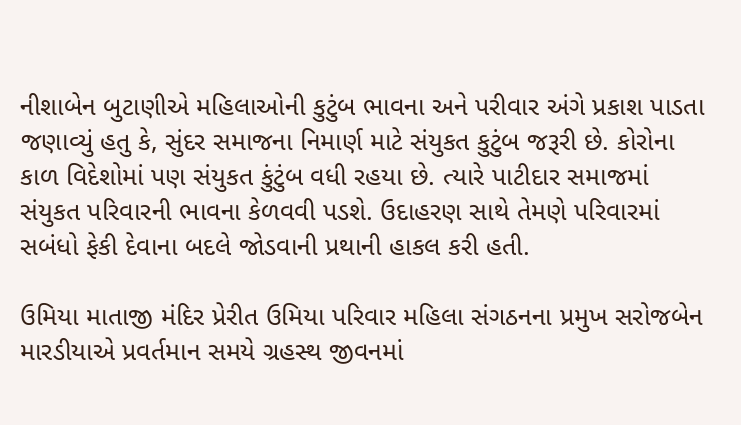નીશાબેન બુટાણીએ મહિલાઓની કુટુંબ ભાવના અને પરીવાર અંગે પ્રકાશ પાડતા જણાવ્યું હતુ કે, સુંદર સમાજના નિમાર્ણ માટે સંયુકત કુટુંબ જરૂરી છે. કોરોના કાળ વિદેશોમાં પણ સંયુકત કુંટુંબ વધી રહયા છે. ત્યારે પાટીદાર સમાજમાં સંયુકત પરિવારની ભાવના કેળવવી પડશે. ઉદાહરણ સાથે તેમણે પરિવારમાં સબંધો ફેકી દેવાના બદલે જોડવાની પ્રથાની હાકલ કરી હતી.

ઉમિયા માતાજી મંદિર પ્રેરીત ઉમિયા પરિવાર મહિલા સંગઠનના પ્રમુખ સરોજબેન મારડીયાએ પ્રવર્તમાન સમયે ગ્રહસ્થ જીવનમાં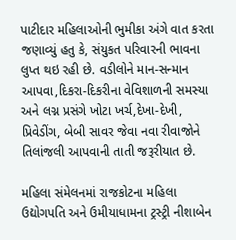પાટીદાર મહિલાઓની ભુમીકા અંગે વાત કરતા જણાવ્યું હતુ કે, સંયુકત પરિવારની ભાવના લુપ્ત થઇ રહી છે. વડીલોને માન-સન્માન આપવા,દિકરા-દિકરીના વેવિશાળની સમસ્યા અને લગ્ન પ્રસંગે ખોટા ખર્ચ,દેખા-દેખી, પ્રિવેડીંગ, બેબી સાવર જેવા નવા રીવાજોને તિલાંજલી આપવાની તાતી જરૂરીયાત છે.

મહિલા સંમેલનમાં રાજકોટના મહિલા ઉદ્યોગપતિ અને ઉમીયાધામના ટ્રસ્ટ્રી નીશાબેન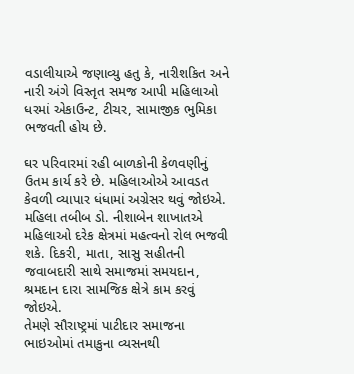વડાલીયાએ જણાવ્યુ હતુ કે, નારીશકિત અને નારી અંગે વિસ્તૃત સમજ આપી મહિલાઓ ધરમાં એકાઉન્ટ, ટીચર, સામાજીક ભુમિકા ભજવતી હોય છે.

ઘર પરિવારમાં રહી બાળકોની કેળવણીનું ઉતમ કાર્ય કરે છે. મહિલાઓએ આવડત કેવળી વ્યાપાર ધંધામાં અગ્રેસર થવું જોઇએ. મહિલા તબીબ ડો. નીશાબેન શાખાતએ મહિલાઓ દરેક ક્ષેત્રમાં મહત્વનો રોલ ભજવી શકે. દિકરી, માતા, સાસુ સહીતની જવાબદારી સાથે સમાજમાં સમયદાન, શ્રમદાન દારા સામજિક ક્ષેત્રે કામ કરવું જોઇએ.
તેમણે સૌરાષ્ટ્રમાં પાટીદાર સમાજના ભાઇઓમાં તમાકુના વ્યસનથી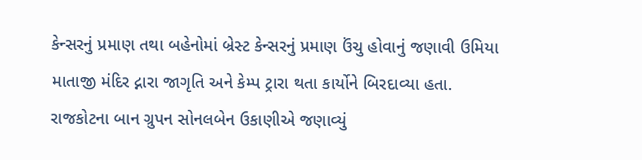કેન્સરનું પ્રમાણ તથા બહેનોમાં બ્રેસ્ટ કેન્સરનું પ્રમાણ ઉંચુ હોવાનું જણાવી ઉમિયા માતાજી મંદિર દ્નારા જાગૃતિ અને કેમ્પ ટ્રારા થતા કાર્યોને બિરદાવ્યા હતા. રાજકોટના બાન ગ્રુપન સોનલબેન ઉકાણીએ જણાવ્યું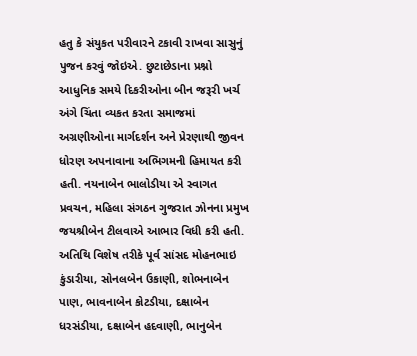હતુ કે સંયુકત પરીવારને ટકાવી રાખવા સાસુનું પુજન કરવું જોઇએ. છુટાછેડાના પ્રશ્નો આધુનિક સમયે દિકરીઓના બીન જરૂરી ખર્ચ અંગે ચિંતા વ્યકત કરતા સમાજમાં અગ્રણીઓના માર્ગદર્શન અને પ્રેરણાથી જીવન ધોરણ અપનાવાના અભિગમની હિમાયત કરી હતી. નયનાબેન ભાલોડીયા એ સ્વાગત પ્રવચન, મહિલા સંગઠન ગુજરાત ઝોનના પ્રમુખ જયશ્રીબેન ટીલવાએ આભાર વિધી કરી હતી. અતિથિ વિશેષ તરીકે પૂર્વ સાંસદ મોહનભાઇ કુંડારીયા, સોનલબેન ઉકાણી, શોભનાબેન પાણ, ભાવનાબેન કોટડીયા, દક્ષાબેન ધરસંડીયા, દક્ષાબેન હદવાણી, ભાનુબેન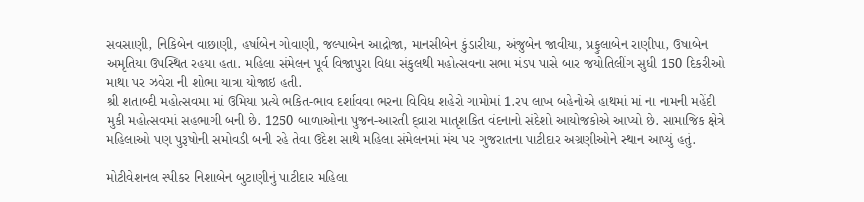સવસાણી, નિકિબેન વાછાણી, હર્ષાબેન ગોવાણી, જલ્પાબેન આદ્રોજા, માનસીબેન કુંડારીયા, અંજુબેન જાવીયા, પ્રફુલાબેન રાણીપા, ઉષાબેન અમૃતિયા ઉપસ્થિત રહયા હતા. મહિલા સંમેલન પૂર્વ વિજાપુરા વિદ્યા સંકુલથી મહોત્સવના સભા મંડપ પાસે બાર જયોતિલીંગ સુધી 150 દિકરીઓ માથા પર ઝવેરા ની શોભા યાત્રા યોજાઇ હતી.
શ્રી શતાબ્દી મહોત્સવમા માં ઉમિયા પ્રત્યે ભકિત-ભાવ દર્શાવવા ભરના વિવિધ શહેરો ગામોમાં 1.રપ લાખ બહેનોએ હાથમાં માં ના નામની મહેંદી મુકી મહોત્સવમાં સહભાગી બની છે. 1250 બાળાઓના પુજન-આરતી દ્વ્રારા માતૃશકિત વંદનાનો સંદેશો આયોજકોએ આપ્યો છે. સામાજિક ક્ષેત્રે મહિલાઓ પણ પુરૂષોની સમોવડી બની રહે તેવા ઉદેશ સાથે મહિલા સંમેલનમાં મંચ પર ગુજરાતના પાટીદાર અગ્રણીઓને સ્થાન આપ્યું હતું.

મોટીવેશનલ સ્પીકર નિશાબેન બુટાણીનું પાટીદાર મહિલા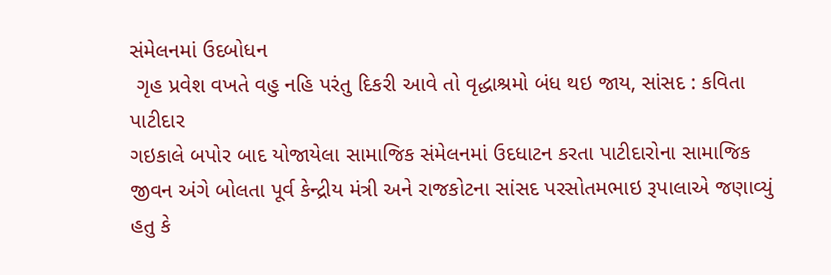સંમેલનમાં ઉદબોધન
 ગૃહ પ્રવેશ વખતે વહુ નહિ પરંતુ દિકરી આવે તો વૃદ્ધાશ્રમો બંધ થઇ જાય, સાંસદ : કવિતા પાટીદાર
ગઇકાલે બપોર બાદ યોજાયેલા સામાજિક સંમેલનમાં ઉદધાટન કરતા પાટીદારોના સામાજિક જીવન અંગે બોલતા પૂર્વ કેન્દ્રીય મંત્રી અને રાજકોટના સાંસદ પરસોતમભાઇ રૂપાલાએ જણાવ્યું હતુ કે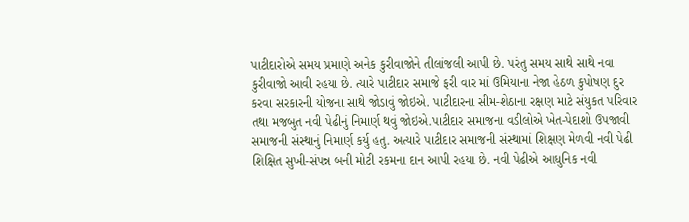પાટીદારોએ સમય પ્રમાણે અનેક કુરીવાજોને તીલાંજલી આપી છે. પરંતુ સમય સાથે સાથે નવા કુરીવાજો આવી રહયા છે. ત્યારે પાટીદાર સમાજે ફરી વાર માં ઉમિયાના નેજા હેઠળ કુપોષણ દુર કરવા સરકારની યોજના સાથે જોડાવું જોઇએ. પાટીદારના સીમ-શેઠાના રક્ષણ માટે સંયુકત પરિવાર તથા મજબુત નવી પેઢીનું નિમાર્ણ થવું જોઇએ.પાટીદાર સમાજના વડીલોએ ખેત-પેદાશો ઉપજાવી સમાજની સંસ્થાનું નિમાર્ણ કર્યુ હતુ. અત્યારે પાટીદાર સમાજની સંસ્થામાં શિક્ષણ મેળવી નવી પેઢી શિક્ષિત સુખી-સંપન્ન બની મોટી રકમના દાન આપી રહયા છે. નવી પેઢીએ આધુનિક નવી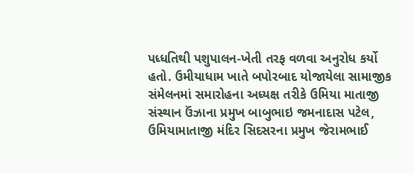પધ્ધતિથી પશુપાલન-ખેતી તરફ વળવા અનુરોધ કર્યો હતો. ઉમીયાધામ ખાતે બપોરબાદ યોજાયેલા સામાજીક સંમેલનમાં સમારોહના અધ્યક્ષ તરીકે ઉમિયા માતાજી સંસ્થાન ઉંઝાના પ્રમુખ બાબુભાઇ જમનાદાસ પટેલ, ઉમિયામાતાજી મંદિર સિદસરના પ્રમુખ જેરામભાઈ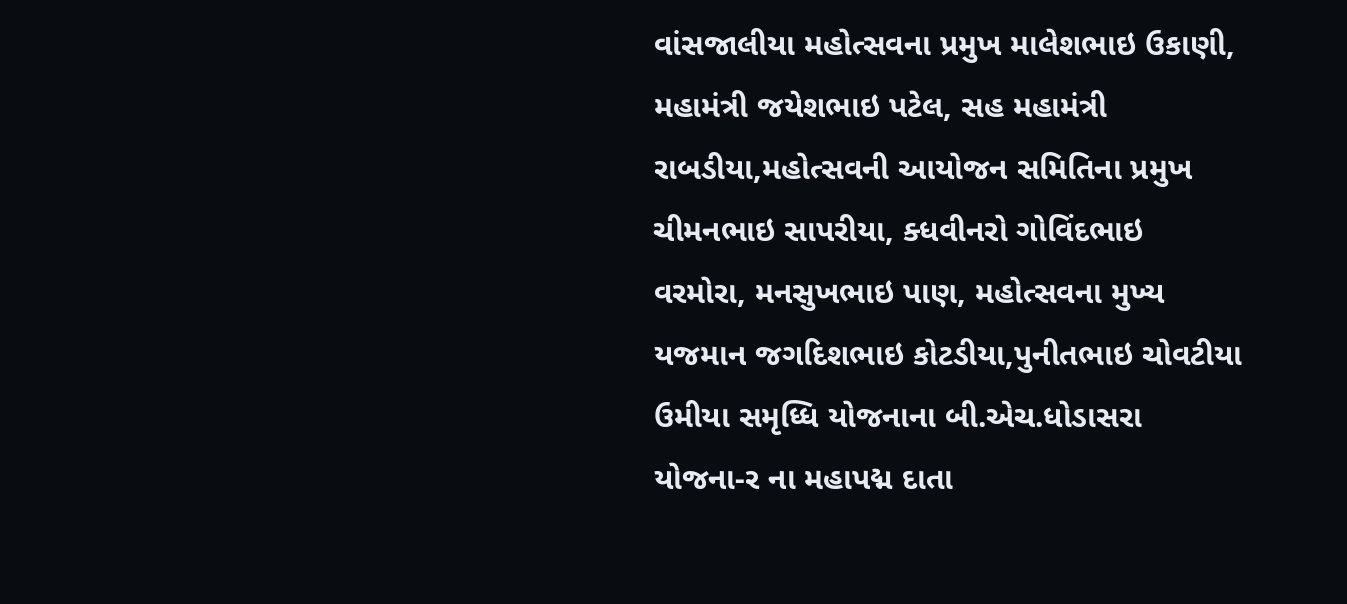વાંસજાલીયા મહોત્સવના પ્રમુખ માલેશભાઇ ઉકાણી, મહામંત્રી જયેશભાઇ પટેલ, સહ મહામંત્રી રાબડીયા,મહોત્સવની આયોજન સમિતિના પ્રમુખ ચીમનભાઇ સાપરીયા, ક્ધવીનરો ગોવિંદભાઇ વરમોરા, મનસુખભાઇ પાણ, મહોત્સવના મુખ્ય યજમાન જગદિશભાઇ કોટડીયા,પુનીતભાઇ ચોવટીયા ઉમીયા સમૃધ્ધિ યોજનાના બી.એચ.ધોડાસરા યોજના-ર ના મહાપદ્મ દાતા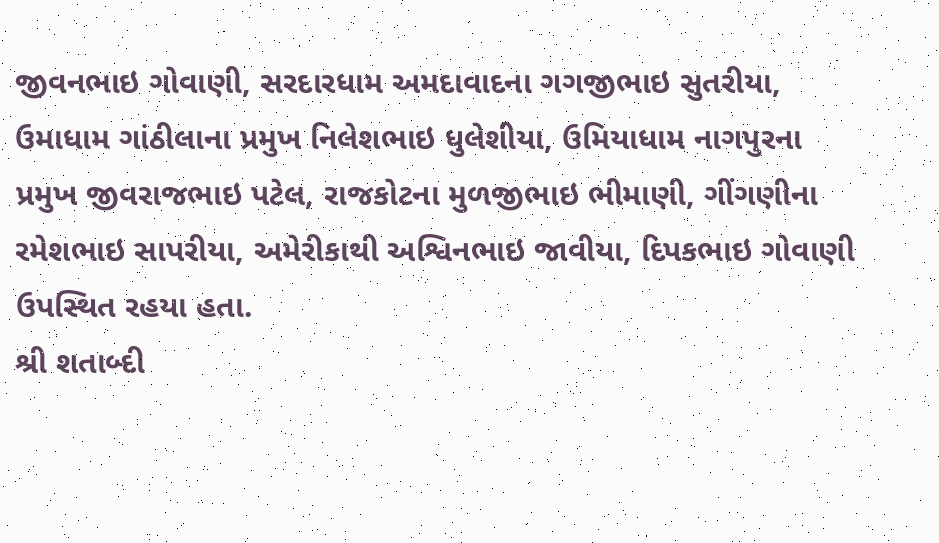જીવનભાઇ ગોવાણી, સરદારધામ અમદાવાદના ગગજીભાઇ સુતરીયા, ઉમાધામ ગાંઠીલાના પ્રમુખ નિલેશભાઇ ધુલેશીયા, ઉમિયાધામ નાગપુરના પ્રમુખ જીવરાજભાઇ પટેલ, રાજકોટના મુળજીભાઇ ભીમાણી, ગીંગણીના રમેશભાઇ સાપરીયા, અમેરીકાથી અશ્વિનભાઇ જાવીયા, દિપકભાઇ ગોવાણી ઉપસ્થિત રહયા હતા.
શ્રી શતાબ્દી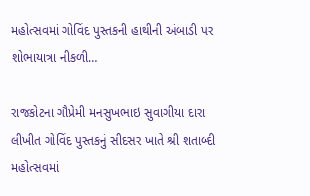મહોત્સવમાં ગોવિંદ પુસ્તકની હાથીની અંબાડી પર શોભાયાત્રા નીકળી…

રાજકોટના ગૌપ્રેમી મનસુખભાઇ સુવાગીયા દારા લીખીત ગોવિંદ પુસ્તકનું સીદસર ખાતે શ્રી શતાબ્દી મહોત્સવમાં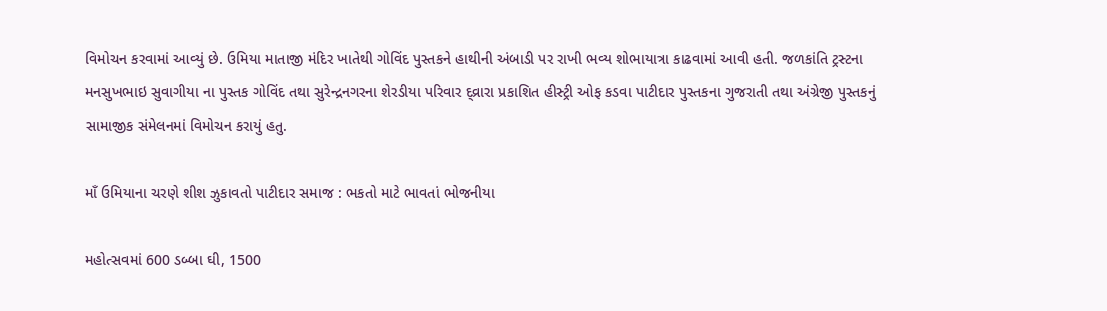વિમોચન કરવામાં આવ્યું છે. ઉમિયા માતાજી મંદિર ખાતેથી ગોવિંદ પુસ્તકને હાથીની અંબાડી પર રાખી ભવ્ય શોભાયાત્રા કાઢવામાં આવી હતી. જળકાંતિ ટ્રસ્ટના મનસુખભાઇ સુવાગીયા ના પુસ્તક ગોવિંદ તથા સુરેન્દ્રનગરના શેરડીયા પરિવાર દ્વ્રારા પ્રકાશિત હીસ્ટ્રી ઓફ કડવા પાટીદાર પુસ્તકના ગુજરાતી તથા અંગ્રેજી પુસ્તકનું સામાજીક સંમેલનમાં વિમોચન કરાયું હતુ.

માઁ ઉમિયાના ચરણે શીશ ઝુકાવતો પાટીદાર સમાજ : ભકતો માટે ભાવતાં ભોજનીયા

મહોત્સવમાં 600 ડબ્બા ઘી, 1500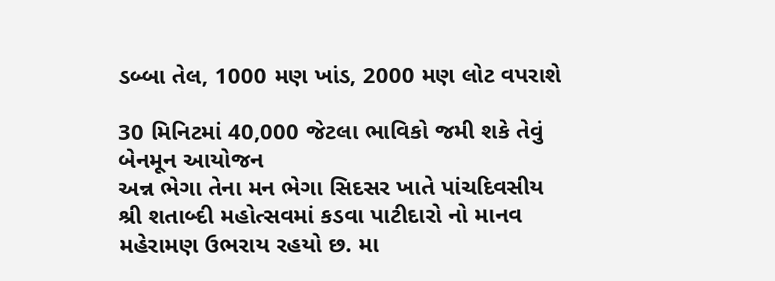ડબ્બા તેલ, 1000 મણ ખાંડ, 2000 મણ લોટ વપરાશે

30 મિનિટમાં 40,000 જેટલા ભાવિકો જમી શકે તેવું બેનમૂન આયોજન
અન્ન ભેગા તેના મન ભેગા સિદસર ખાતે પાંચદિવસીય શ્રી શતાબ્દી મહોત્સવમાં કડવા પાટીદારો નો માનવ મહેરામણ ઉભરાય રહયો છ. મા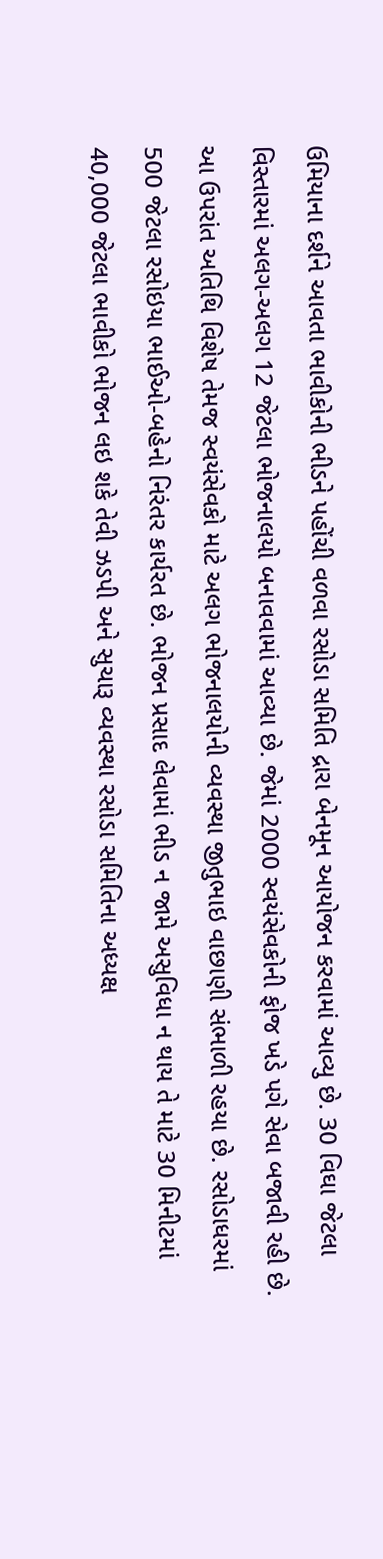ઉમિયાના દર્શને આવતા ભાવીકોની ભીડને પહોંચી વળવા રસોડા સમિતિ દ્રારા બેનમૂન આયોજન કરવામાં આવ્યુ છે. 30 વિઘા જેટલા વિસ્તારમાં અલગ-અલગ 12 જેટલા ભોજનાલયો બનાવવામાં આવ્યા છે. જેમાં 2000 સ્વયંસેવકોની ફોજ ખડે પગે સેવા બજાવી રહી છે. આ ઉપરાંત અતિથિ વિશેષ તેમજ સ્વયંસેવકો માટે અલગ ભોજનાલયોની વ્યવસ્થા જીતુભાઇ વાછાણી સંભાળી રહયા છે. રસોડાધરમાં 500 જેટલા રસોઇયા ભાઈઓ-બહેનો નિરંતર કાર્યરત છે. ભોજન પ્રસાદ લેવામાં ભીડ ન જામે અસુવિધા ન થાય તે માટે 30 મિનીટમાં 40,000 જેટલા ભાવીકો ભોજન લઇ શકે તેવી ઝડપી અને સુચારૂ વ્યવસ્થા રસોડા સમિતિના અધ્યક્ષ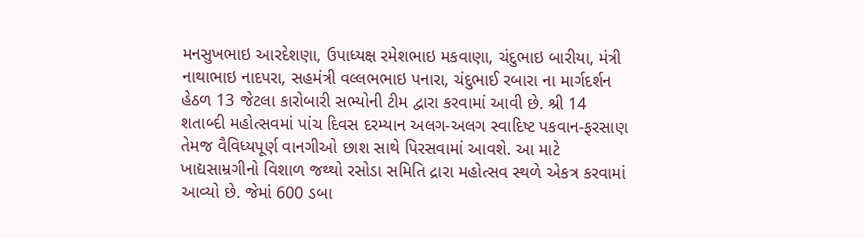મનસુખભાઇ આરદેશણા, ઉપાધ્યક્ષ રમેશભાઇ મકવાણા, ચંદુભાઇ બારીયા, મંત્રી નાથાભાઇ નાદપરા, સહમંત્રી વલ્લભભાઇ પનારા, ચંદુભાઈ રબારા ના માર્ગદર્શન હેઠળ 13 જેટલા કારોબારી સભ્યોની ટીમ દ્વારા કરવામાં આવી છે. શ્રી 14 શતાબ્દી મહોત્સવમાં પાંચ દિવસ દરમ્યાન અલગ-અલગ સ્વાદિષ્ટ પકવાન-ફરસાણ તેમજ વૈવિધ્યપૂર્ણ વાનગીઓ છાશ સાથે પિરસવામાં આવશે. આ માટે ખાદ્યસામ્રગીનો વિશાળ જથ્થો રસોડા સમિતિ દ્રારા મહોત્સવ સ્થળે એકત્ર કરવામાં આવ્યો છે. જેમાં 600 ડબા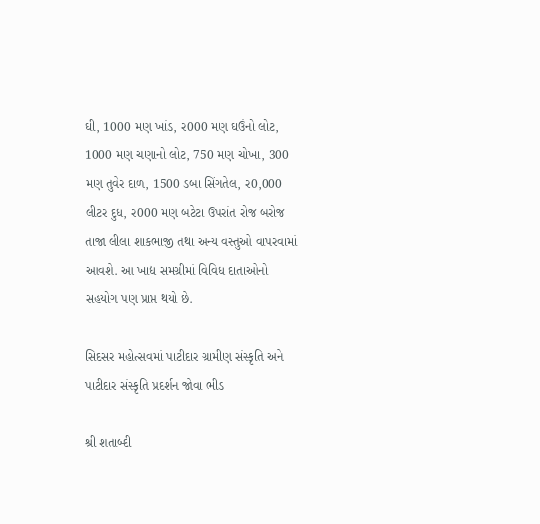ઘી, 1000 મણ ખાંડ, ર000 મણ ઘઉંનો લોટ, 1000 મણ ચણાનો લોટ, 750 મણ ચોખા, 300 મણ તુવેર દાળ, 1500 ડબા સિંગતેલ, ર0,000 લીટર દુધ, ર000 મણ બટેટા ઉપરાંત રોજ બરોજ તાજા લીલા શાકભાજી તથા અન્ય વસ્તુઓ વાપરવામાં આવશે. આ ખાદ્ય સમગ્રીમાં વિવિધ દાતાઓનો સહયોગ પણ પ્રાપ્ત થયો છે.

સિદસર મહોત્સવમાં પાટીદાર ગ્રામીણ સંસ્કૃતિ અને પાટીદાર સંસ્કૃતિ પ્રદર્શન જોવા ભીડ

શ્રી શતાબ્દી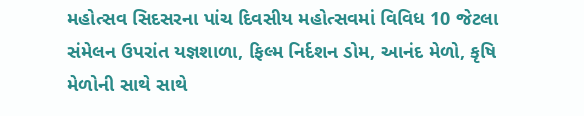મહોત્સવ સિદસરના પાંચ દિવસીય મહોત્સવમાં વિવિધ 10 જેટલા સંમેલન ઉપરાંત યજ્ઞશાળા, ફિલ્મ નિર્દશન ડોમ, આનંદ મેળો, કૃષિ મેળોની સાથે સાથે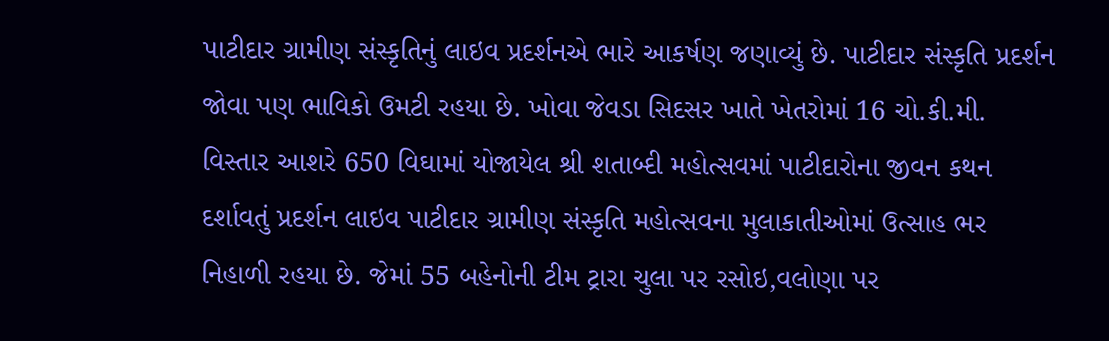પાટીદાર ગ્રામીણ સંસ્કૃતિનું લાઇવ પ્રદર્શનએ ભારે આકર્ષણ જણાવ્યું છે. પાટીદાર સંસ્કૃતિ પ્રદર્શન જોવા પણ ભાવિકો ઉમટી રહયા છે. ખોવા જેવડા સિદસર ખાતે ખેતરોમાં 16 ચો.કી.મી. વિસ્તાર આશરે 650 વિઘામાં યોજાયેલ શ્રી શતાબ્દી મહોત્સવમાં પાટીદારોના જીવન કથન દર્શાવતું પ્રદર્શન લાઇવ પાટીદાર ગ્રામીણ સંસ્કૃતિ મહોત્સવના મુલાકાતીઓમાં ઉત્સાહ ભર નિહાળી રહયા છે. જેમાં 55 બહેનોની ટીમ ટ્રારા ચુલા પર રસોઇ,વલોણા પર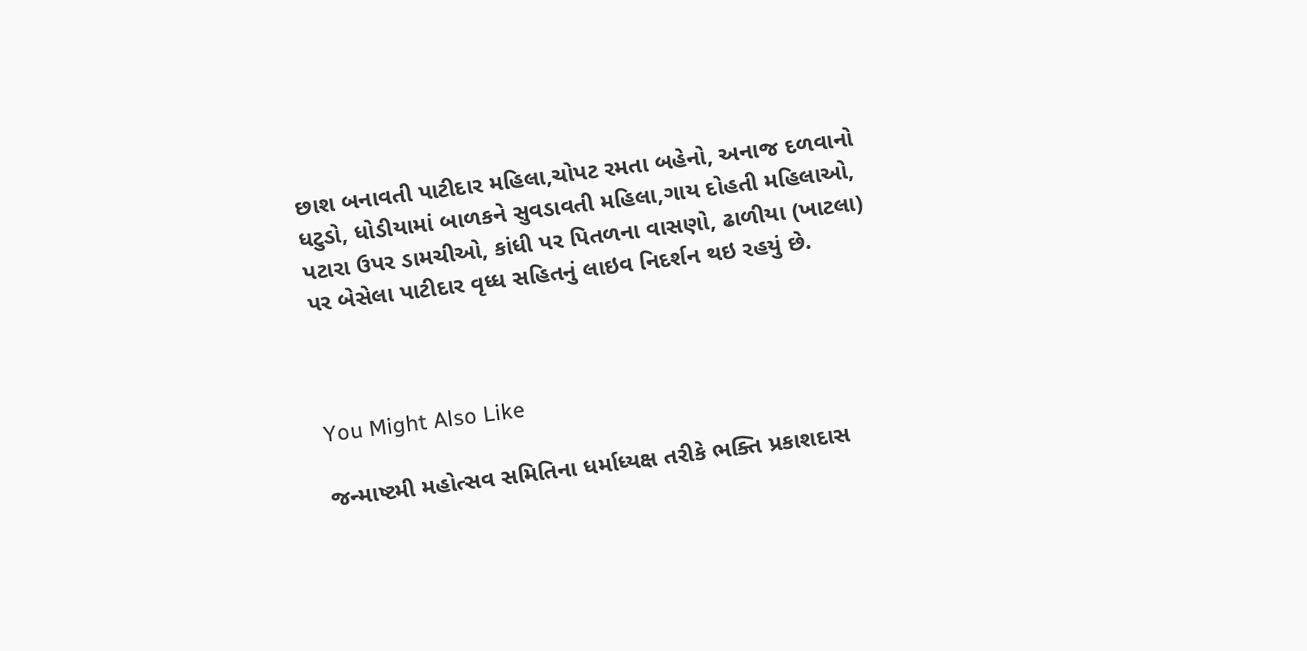છાશ બનાવતી પાટીદાર મહિલા,ચોપટ રમતા બહેનો, અનાજ દળવાનો ધટુડો, ધોડીયામાં બાળકને સુવડાવતી મહિલા,ગાય દોહતી મહિલાઓ, પટારા ઉપર ડામચીઓ, કાંધી પર પિતળના વાસણો, ઢાળીયા (ખાટલા) પર બેસેલા પાટીદાર વૃધ્ધ સહિતનું લાઇવ નિદર્શન થઇ રહયું છે.



You Might Also Like

જન્માષ્ટમી મહોત્સવ સમિતિના ધર્માધ્યક્ષ તરીકે ભક્તિ પ્રકાશદાસ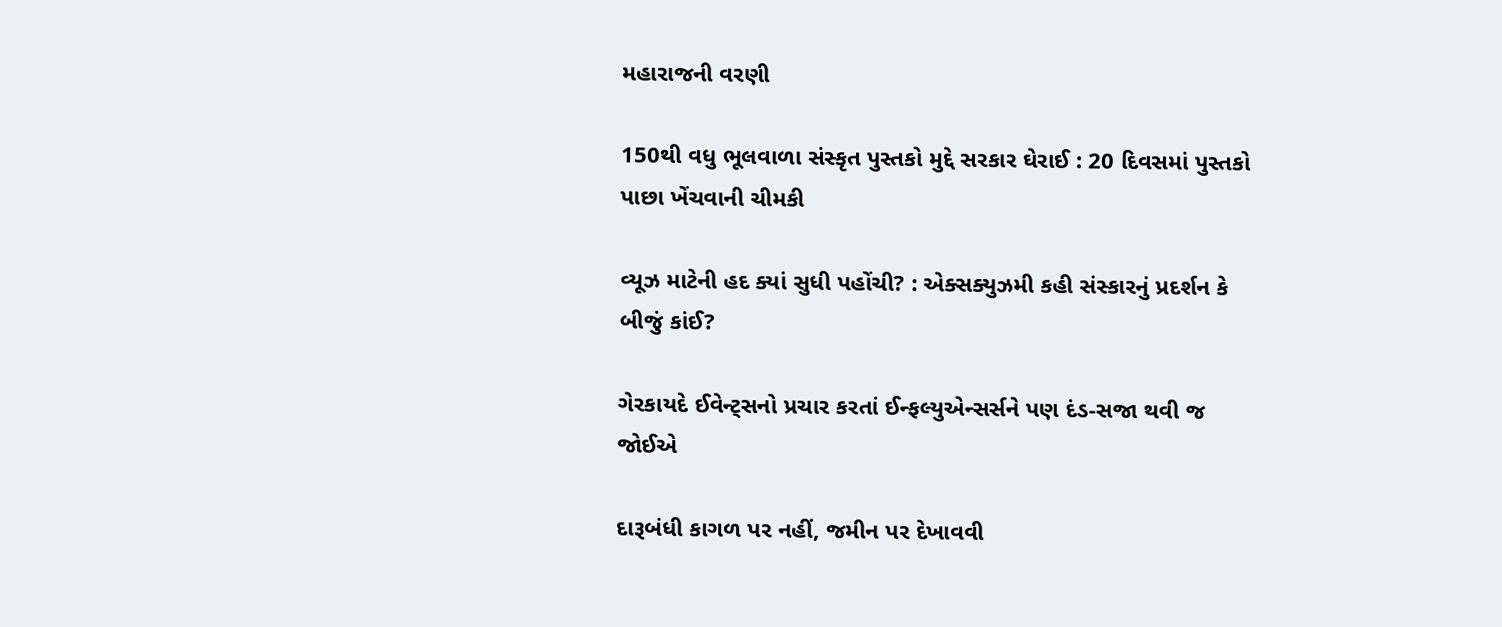મહારાજની વરણી

150થી વધુ ભૂલવાળા સંસ્કૃત પુસ્તકો મુદ્દે સરકાર ઘેરાઈ : 20 દિવસમાં પુસ્તકો પાછા ખેંચવાની ચીમકી

વ્યૂઝ માટેની હદ ક્યાં સુધી પહોંચી? : એક્સક્યુઝમી કહી સંસ્કારનું પ્રદર્શન કે બીજું કાંઈ?

ગેરકાયદે ઈવેન્ટ્સનો પ્રચાર કરતાં ઈન્ફલ્યુએન્સર્સને પણ દંડ-સજા થવી જ જોઈએ

દારૂબંધી કાગળ પર નહીં, જમીન પર દેખાવવી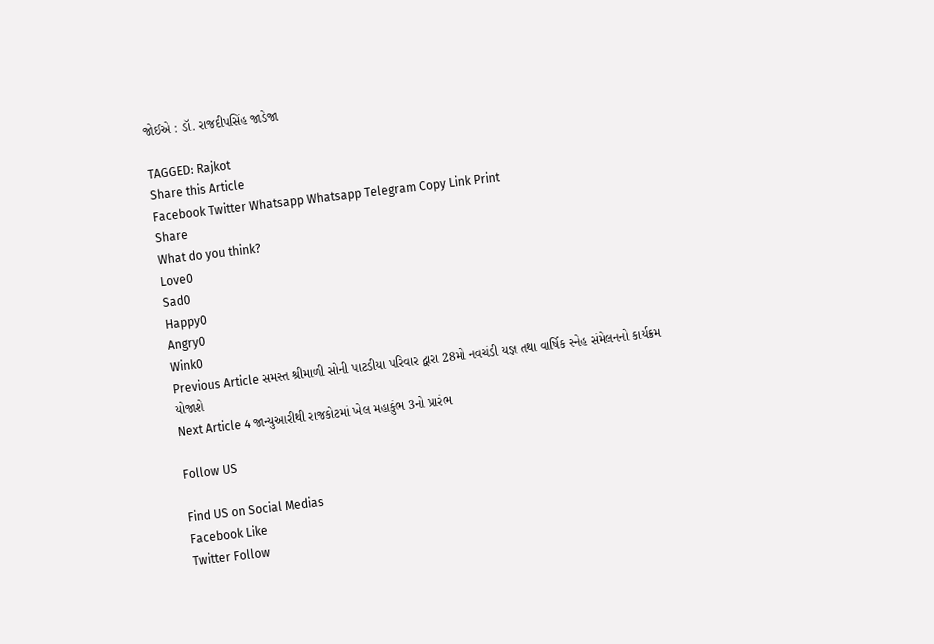જોઈએ : ડૉ. રાજદીપસિંહ જાડેજા

TAGGED: Rajkot
Share this Article
Facebook Twitter Whatsapp Whatsapp Telegram Copy Link Print
Share
What do you think?
Love0
Sad0
Happy0
Angry0
Wink0
Previous Article સમસ્ત શ્રીમાળી સોની પાટડીયા પરિવાર દ્વારા 28મો નવચંડી યજ્ઞ તથા વાર્ષિક સ્નેહ સંમેલનનો કાર્યક્રમ યોજાશે
Next Article 4 જાન્યુઆરીથી રાજકોટમાં ખેલ મહાકુંભ 3નો પ્રારંભ

Follow US

Find US on Social Medias
Facebook Like
Twitter Follow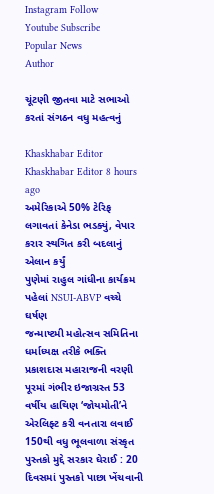Instagram Follow
Youtube Subscribe
Popular News
Author

ચૂંટણી જીતવા માટે સભાઓ કરતાં સંગઠન વધુ મહત્વનું

Khaskhabar Editor Khaskhabar Editor 8 hours ago
અમેરિકાએ 50% ટેરિફ લગાવતાં કેનેડા ભડક્યું, વેપાર કરાર સ્થગિત કરી બદલાનું એલાન કર્યું
પુણેમાં રાહુલ ગાંધીના કાર્યક્રમ પહેલાં NSUI-ABVP વચ્ચે ઘર્ષણ
જન્માષ્ટમી મહોત્સવ સમિતિના ધર્માધ્યક્ષ તરીકે ભક્તિ પ્રકાશદાસ મહારાજની વરણી
પૂરમાં ગંભીર ઇજાગ્રસ્ત 53 વર્ષીય હાથિણ ‘જોયમોતી’ને એરલિફ્ટ કરી વનતારા લવાઈ
150થી વધુ ભૂલવાળા સંસ્કૃત પુસ્તકો મુદ્દે સરકાર ઘેરાઈ : 20 દિવસમાં પુસ્તકો પાછા ખેંચવાની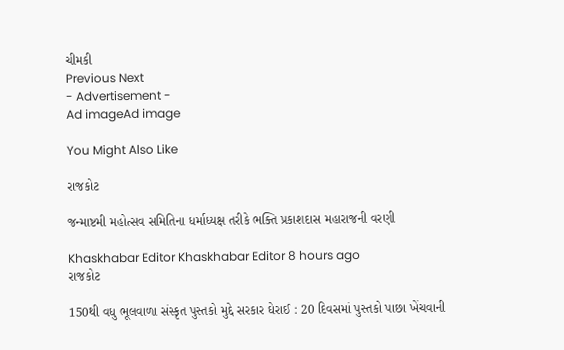ચીમકી
Previous Next
- Advertisement -
Ad imageAd image

You Might Also Like

રાજકોટ

જન્માષ્ટમી મહોત્સવ સમિતિના ધર્માધ્યક્ષ તરીકે ભક્તિ પ્રકાશદાસ મહારાજની વરણી

Khaskhabar Editor Khaskhabar Editor 8 hours ago
રાજકોટ

150થી વધુ ભૂલવાળા સંસ્કૃત પુસ્તકો મુદ્દે સરકાર ઘેરાઈ : 20 દિવસમાં પુસ્તકો પાછા ખેંચવાની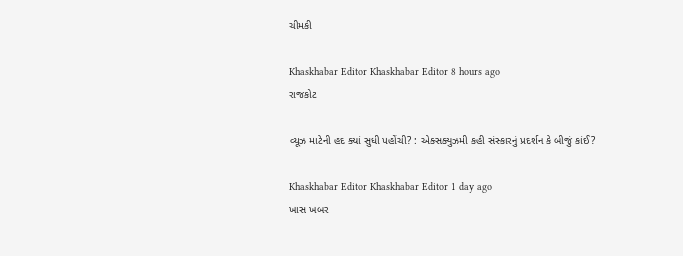ચીમકી

Khaskhabar Editor Khaskhabar Editor 8 hours ago
રાજકોટ

વ્યૂઝ માટેની હદ ક્યાં સુધી પહોંચી? : એક્સક્યુઝમી કહી સંસ્કારનું પ્રદર્શન કે બીજું કાંઈ?

Khaskhabar Editor Khaskhabar Editor 1 day ago
ખાસ ખબર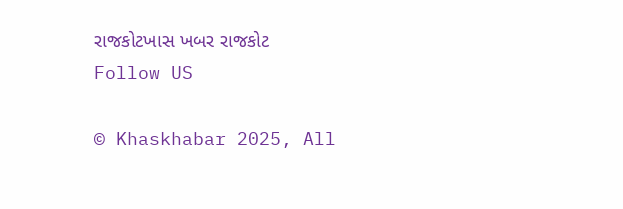રાજકોટખાસ ખબર રાજકોટ
Follow US

© Khaskhabar 2025, All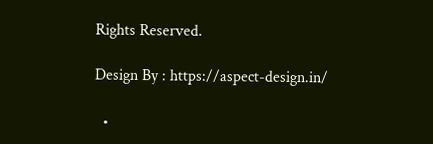Rights Reserved.

Design By : https://aspect-design.in/

  •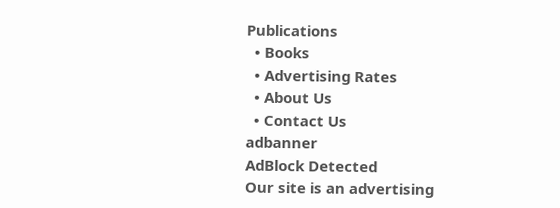Publications
  • Books
  • Advertising Rates
  • About Us
  • Contact Us
adbanner
AdBlock Detected
Our site is an advertising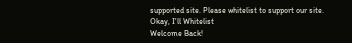supported site. Please whitelist to support our site.
Okay, I'll Whitelist
Welcome Back!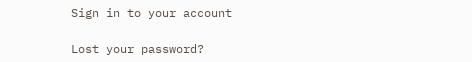Sign in to your account

Lost your password?